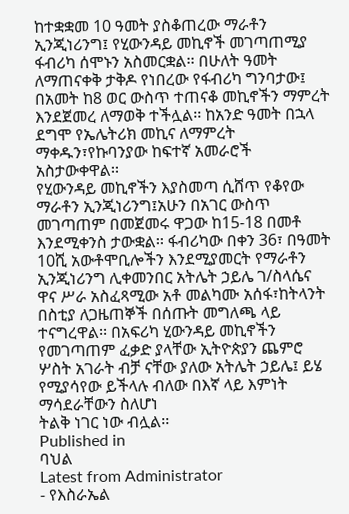ከተቋቋመ 10 ዓመት ያስቆጠረው ማራቶን ኢንጂነሪንግ፤ የሂውንዳይ መኪኖች መገጣጠሚያ ፋብሪካ ሰሞኑን አስመርቋል፡፡ በሁለት ዓመት ለማጠናቀቅ ታቅዶ የነበረው የፋብሪካ ግንባታው፤ በአመት ከ8 ወር ውስጥ ተጠናቆ መኪኖችን ማምረት እንደጀመረ ለማወቅ ተችሏል፡፡ ከአንድ ዓመት በኋላ ደግሞ የኤሌትሪክ መኪና ለማምረት ማቀዱን፣የኩባንያው ከፍተኛ አመራሮች አስታውቀዋል፡፡
የሂውንዳይ መኪኖችን እያስመጣ ሲሸጥ የቆየው ማራቶን ኢንጂነሪንግ፤አሁን በአገር ውስጥ መገጣጠም በመጀመሩ ዋጋው ከ15-18 በመቶ እንደሚቀንስ ታውቋል፡፡ ፋብሪካው በቀን 36፣ በዓመት 10ሺ አውቶሞቢሎችን እንደሚያመርት የማራቶን ኢንጂነሪንግ ሊቀመንበር አትሌት ኃይሌ ገ/ስላሴና ዋና ሥራ አስፈጻሚው አቶ መልካሙ አሰፋ፣ከትላንት በስቲያ ለጋዜጠኞች በሰጡት መግለጫ ላይ ተናግረዋል፡፡ በአፍሪካ ሂውንዳይ መኪኖችን የመገጣጠም ፈቃድ ያላቸው ኢትዮጵያን ጨምሮ ሦስት አገራት ብቻ ናቸው ያለው አትሌት ኃይሌ፤ ይሄ የሚያሳየው ይችላሉ ብለው በእኛ ላይ እምነት ማሳደራቸውን ስለሆነ
ትልቅ ነገር ነው ብሏል፡፡
Published in
ባህል
Latest from Administrator
- የእስራኤል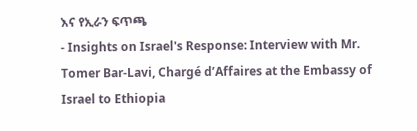እና የኢራን ፍጥጫ
- Insights on Israel's Response: Interview with Mr. Tomer Bar-Lavi, Chargé d’Affaires at the Embassy of Israel to Ethiopia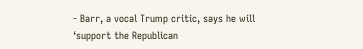- Barr, a vocal Trump critic, says he will ‘support the Republican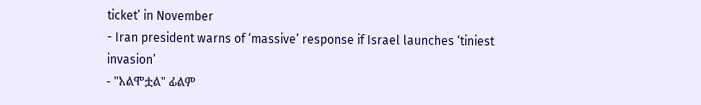ticket’ in November
- Iran president warns of ‘massive’ response if Israel launches ‘tiniest invasion’
- "አልሞቷል" ፊልም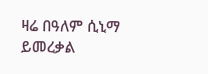ዛሬ በዓለም ሲኒማ ይመረቃል